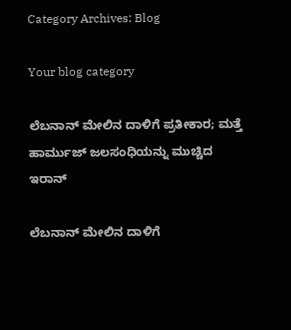Category Archives: Blog

Your blog category

ಲೆಬನಾನ್ ಮೇಲಿನ ದಾಳಿಗೆ ಪ್ರತೀಕಾರ; ಮತ್ತೆ ಹಾರ್ಮುಜ್ ಜಲಸಂಧಿಯನ್ನು ಮುಚ್ಚಿದ ಇರಾನ್

ಲೆಬನಾನ್ ಮೇಲಿನ ದಾಳಿಗೆ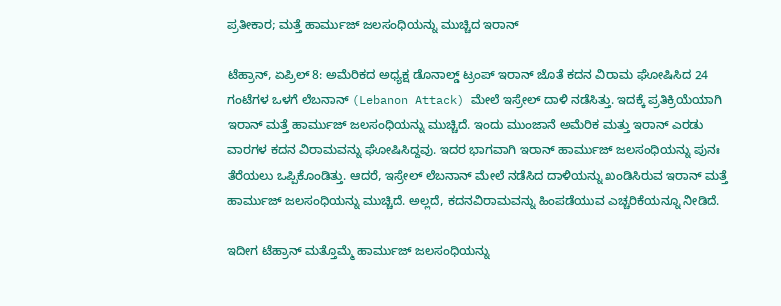ಪ್ರತೀಕಾರ; ಮತ್ತೆ ಹಾರ್ಮುಜ್ ಜಲಸಂಧಿಯನ್ನು ಮುಚ್ಚಿದ ಇರಾನ್

ಟೆಹ್ರಾನ್, ಏಪ್ರಿಲ್ 8: ಅಮೆರಿಕದ ಅಧ್ಯಕ್ಷ ಡೊನಾಲ್ಡ್ ಟ್ರಂಪ್ ಇರಾನ್ ಜೊತೆ ಕದನ ವಿರಾಮ ಘೋಷಿಸಿದ 24 ಗಂಟೆಗಳ ಒಳಗೆ ಲೆಬನಾನ್ (Lebanon Attack) ಮೇಲೆ ಇಸ್ರೇಲ್ ದಾಳಿ ನಡೆಸಿತ್ತು. ಇದಕ್ಕೆ ಪ್ರತಿಕ್ರಿಯೆಯಾಗಿ ಇರಾನ್ ಮತ್ತೆ ಹಾರ್ಮುಜ್ ಜಲಸಂಧಿಯನ್ನು ಮುಚ್ಚಿದೆ. ಇಂದು ಮುಂಜಾನೆ ಅಮೆರಿಕ ಮತ್ತು ಇರಾನ್ ಎರಡು ವಾರಗಳ ಕದನ ವಿರಾಮವನ್ನು ಘೋಷಿಸಿದ್ದವು. ಇದರ ಭಾಗವಾಗಿ ಇರಾನ್ ಹಾರ್ಮುಜ್ ಜಲಸಂಧಿಯನ್ನು ಪುನಃ ತೆರೆಯಲು ಒಪ್ಪಿಕೊಂಡಿತ್ತು. ಆದರೆ, ಇಸ್ರೇಲ್ ಲೆಬನಾನ್ ಮೇಲೆ ನಡೆಸಿದ ದಾಳಿಯನ್ನು ಖಂಡಿಸಿರುವ ಇರಾನ್ ಮತ್ತೆ ಹಾರ್ಮುಜ್ ಜಲಸಂಧಿಯನ್ನು ಮುಚ್ಚಿದೆ. ಅಲ್ಲದೆ, ಕದನವಿರಾಮವನ್ನು ಹಿಂಪಡೆಯುವ ಎಚ್ಚರಿಕೆಯನ್ನೂ ನೀಡಿದೆ.

ಇದೀಗ ಟೆಹ್ರಾನ್ ಮತ್ತೊಮ್ಮೆ ಹಾರ್ಮುಜ್ ಜಲಸಂಧಿಯನ್ನು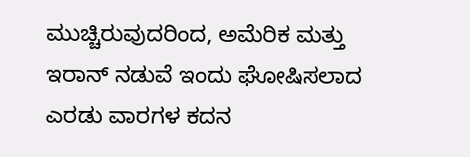ಮುಚ್ಚಿರುವುದರಿಂದ, ಅಮೆರಿಕ ಮತ್ತು ಇರಾನ್ ನಡುವೆ ಇಂದು ಘೋಷಿಸಲಾದ ಎರಡು ವಾರಗಳ ಕದನ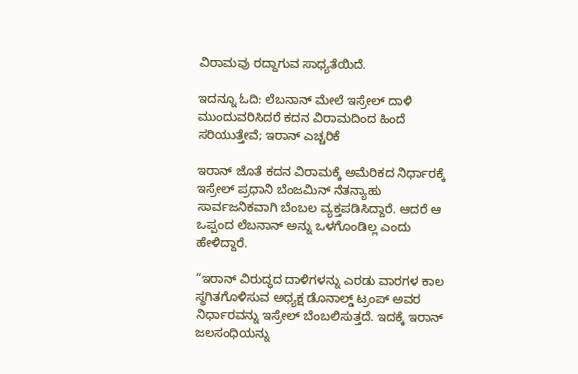ವಿರಾಮವು ರದ್ದಾಗುವ ಸಾಧ್ಯತೆಯಿದೆ.

ಇದನ್ನೂ ಓದಿ: ಲೆಬನಾನ್ ಮೇಲೆ ಇಸ್ರೇಲ್ ದಾಳಿ ಮುಂದುವರಿಸಿದರೆ ಕದನ ವಿರಾಮದಿಂದ ಹಿಂದೆ ಸರಿಯುತ್ತೇವೆ; ಇರಾನ್ ಎಚ್ಚರಿಕೆ

ಇರಾನ್ ಜೊತೆ ಕದನ ವಿರಾಮಕ್ಕೆ ಅಮೆರಿಕದ ನಿರ್ಧಾರಕ್ಕೆ ಇಸ್ರೇಲ್ ಪ್ರಧಾನಿ ಬೆಂಜಮಿನ್ ನೆತನ್ಯಾಹು ಸಾರ್ವಜನಿಕವಾಗಿ ಬೆಂಬಲ ವ್ಯಕ್ತಪಡಿಸಿದ್ದಾರೆ. ಆದರೆ ಆ ಒಪ್ಪಂದ ಲೆಬನಾನ್ ಅನ್ನು ಒಳಗೊಂಡಿಲ್ಲ ಎಂದು ಹೇಳಿದ್ದಾರೆ.

“ಇರಾನ್ ವಿರುದ್ಧದ ದಾಳಿಗಳನ್ನು ಎರಡು ವಾರಗಳ ಕಾಲ ಸ್ಥಗಿತಗೊಳಿಸುವ ಅಧ್ಯಕ್ಷ ಡೊನಾಲ್ಡ್ ಟ್ರಂಪ್ ಅವರ ನಿರ್ಧಾರವನ್ನು ಇಸ್ರೇಲ್ ಬೆಂಬಲಿಸುತ್ತದೆ. ಇದಕ್ಕೆ ಇರಾನ್ ಜಲಸಂಧಿಯನ್ನು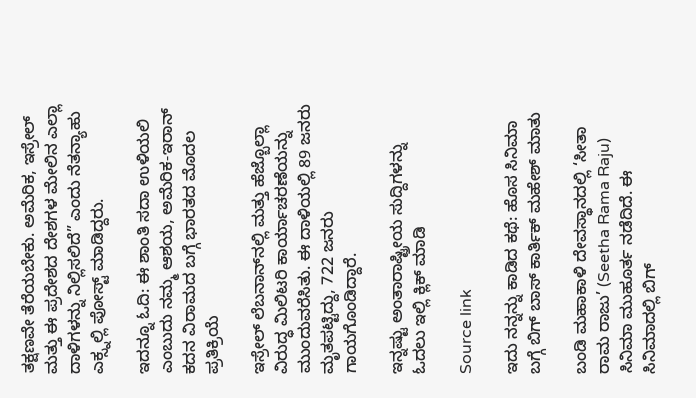ತಕ್ಷಣವೇ ತೆರೆಯಬೇಕು. ಅಮೆರಿಕ, ಇಸ್ರೇಲ್ ಮತ್ತು ಈ ಪ್ರದೇಶದ ದೇಶಗಳ ಮೇಲಿನ ಎಲ್ಲಾ ದಾಳಿಗಳನ್ನು ನಿಲ್ಲಿಸಲಿದೆ” ಎಂದು ನೆತನ್ಯಾಹು ಎಕ್ಸ್ನಲ್ಲಿ ಪೋಸ್ಟ್ ಮಾಡಿದ್ದರು.

ಇದನ್ನೂ ಓದಿ: ಈ ಶಾಂತಿ ಸದಾ ಉಳಿಯಲಿ ಎಂಬುದು ನಮ್ಮ ಆಶಯ, ಅಮೆರಿಕ-ಇರಾನ್ ಕದನ ವಿರಾಮದ ಬಗ್ಗೆ ಭಾರತದ ಮೊದಲ ಪ್ರತಿಕ್ರಿಯೆ

ಇಸ್ರೇಲ್ ಲೆಬನಾನ್‌ನಲ್ಲಿ ಮತ್ತು ಹೆಜ್ಬೊಲ್ಲಾ ವಿರುದ್ಧ ಮಿಲಿಟರಿ ಕಾರ್ಯಾಚರಣೆಯನ್ನು ಮುಂದುವರೆಸಿತು. ಈ ದಾಳಿಯಲ್ಲಿ 89 ಜನರು ಮೃತಪಟ್ಟಿದ್ದು, 722 ಜನರು ಗಾಯಗೊಂಡಿದ್ದಾರೆ.

ಇನ್ನಷ್ಟು ಅಂತಾರಾಷ್ಟ್ರೀಯ ಸುದ್ದಿಗಳನ್ನು ಓದಲು ಇಲ್ಲಿ ಕ್ಲಿಕ್ ಮಾಡಿ

Source link

ಇದು ನನ್ನನ್ನು ಕಾಡಿದ ಕಥೆ: ಹೊಸ ಸಿನಿಮಾ ಬಗ್ಗೆ ಬಿಗ್ ಬಾಸ್ ಕಾರ್ತಿಕ್ ಮಹೇಶ್ ಮಾತು

ಬಂಡಿ ಮಹಾಕಾಳಿ ದೇವಸ್ಥಾನದಲ್ಲಿ ‘ಸೀತಾ ರಾಮ ರಾಜು’ (Seetha Rama Raju) ಸಿನಿಮಾ ಮುಹೂರ್ತ ನಡೆದಿದೆ. ಈ ಸಿನಿಮಾದಲ್ಲಿ ಬಿಗ್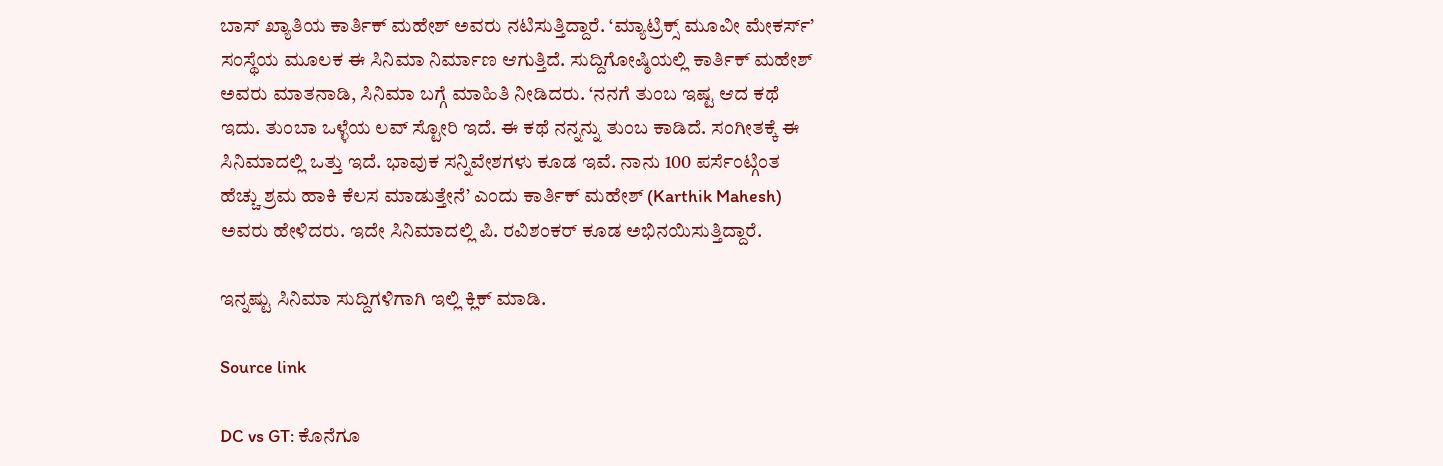ಬಾಸ್ ಖ್ಯಾತಿಯ ಕಾರ್ತಿಕ್ ಮಹೇಶ್ ಅವರು ನಟಿಸುತ್ತಿದ್ದಾರೆ. ‘ಮ್ಯಾಟ್ರಿಕ್ಸ್ ಮೂವೀ ಮೇಕರ್ಸ್’ ಸಂಸ್ಥೆಯ ಮೂಲಕ ಈ ಸಿನಿಮಾ ನಿರ್ಮಾಣ ಆಗುತ್ತಿದೆ. ಸುದ್ದಿಗೋಷ್ಠಿಯಲ್ಲಿ ಕಾರ್ತಿಕ್ ಮಹೇಶ್ ಅವರು ಮಾತನಾಡಿ, ಸಿನಿಮಾ ಬಗ್ಗೆ ಮಾಹಿತಿ ನೀಡಿದರು. ‘ನನಗೆ ತುಂಬ ಇಷ್ಟ ಆದ ಕಥೆ ಇದು. ತುಂಬಾ ಒಳ್ಳೆಯ ಲವ್ ಸ್ಟೋರಿ ಇದೆ. ಈ ಕಥೆ ನನ್ನನ್ನು ತುಂಬ ಕಾಡಿದೆ. ಸಂಗೀತಕ್ಕೆ ಈ ಸಿನಿಮಾದಲ್ಲಿ ಒತ್ತು ಇದೆ. ಭಾವುಕ ಸನ್ನಿವೇಶಗಳು ಕೂಡ ಇವೆ. ನಾನು 100 ಪರ್ಸೆಂಟ್ಗಿಂತ ಹೆಚ್ಚು ಶ್ರಮ ಹಾಕಿ ಕೆಲಸ ಮಾಡುತ್ತೇನೆ’ ಎಂದು ಕಾರ್ತಿಕ್ ಮಹೇಶ್ (Karthik Mahesh) ಅವರು ಹೇಳಿದರು. ಇದೇ ಸಿನಿಮಾದಲ್ಲಿ ಪಿ. ರವಿಶಂಕರ್ ಕೂಡ ಅಭಿನಯಿಸುತ್ತಿದ್ದಾರೆ.

ಇನ್ನಷ್ಟು ಸಿನಿಮಾ ಸುದ್ದಿಗಳಿಗಾಗಿ ಇಲ್ಲಿ ಕ್ಲಿಕ್ ಮಾಡಿ.

Source link

DC vs GT: ಕೊನೆಗೂ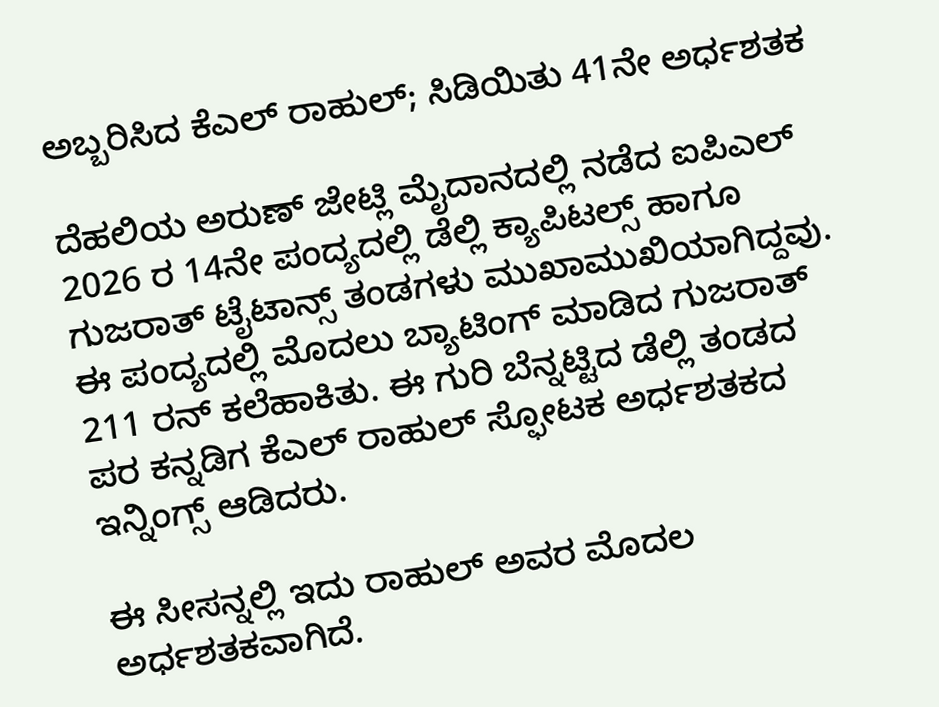ಅಬ್ಬರಿಸಿದ ಕೆಎಲ್ ರಾಹುಲ್; ಸಿಡಿಯಿತು 41ನೇ ಅರ್ಧಶತಕ

ದೆಹಲಿಯ ಅರುಣ್ ಜೇಟ್ಲಿ ಮೈದಾನದಲ್ಲಿ ನಡೆದ ಐಪಿಎಲ್ 2026 ರ 14ನೇ ಪಂದ್ಯದಲ್ಲಿ ಡೆಲ್ಲಿ ಕ್ಯಾಪಿಟಲ್ಸ್ ಹಾಗೂ ಗುಜರಾತ್ ಟೈಟಾನ್ಸ್ ತಂಡಗಳು ಮುಖಾಮುಖಿಯಾಗಿದ್ದವು. ಈ ಪಂದ್ಯದಲ್ಲಿ ಮೊದಲು ಬ್ಯಾಟಿಂಗ್‌ ಮಾಡಿದ ಗುಜರಾತ್ 211 ರನ್ ಕಲೆಹಾಕಿತು. ಈ ಗುರಿ ಬೆನ್ನಟ್ಟಿದ ಡೆಲ್ಲಿ ತಂಡದ ಪರ ಕನ್ನಡಿಗ ಕೆಎಲ್ ರಾಹುಲ್ ಸ್ಫೋಟಕ ಅರ್ಧಶತಕದ ಇನ್ನಿಂಗ್ಸ್ ಆಡಿದರು.

ಈ ಸೀಸನ್ನಲ್ಲಿ ಇದು ರಾಹುಲ್ ಅವರ ಮೊದಲ ಅರ್ಧಶತಕವಾಗಿದೆ.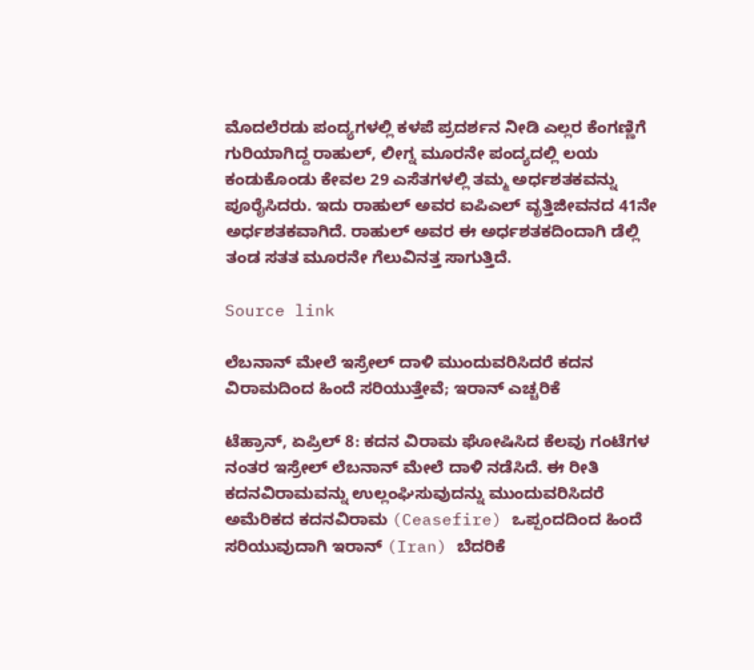ಮೊದಲೆರಡು ಪಂದ್ಯಗಳಲ್ಲಿ ಕಳಪೆ ಪ್ರದರ್ಶನ ನೀಡಿ ಎಲ್ಲರ ಕೆಂಗಣ್ಣಿಗೆ ಗುರಿಯಾಗಿದ್ದ ರಾಹುಲ್, ಲೀಗ್ನ ಮೂರನೇ ಪಂದ್ಯದಲ್ಲಿ ಲಯ ಕಂಡುಕೊಂಡು ಕೇವಲ 29 ಎಸೆತಗಳಲ್ಲಿ ತಮ್ಮ ಅರ್ಧಶತಕವನ್ನು ಪೂರೈಸಿದರು. ಇದು ರಾಹುಲ್ ಅವರ ಐಪಿಎಲ್ ವೃತ್ತಿಜೀವನದ 41ನೇ ಅರ್ಧಶತಕವಾಗಿದೆ. ರಾಹುಲ್ ಅವರ ಈ ಅರ್ಧಶತಕದಿಂದಾಗಿ ಡೆಲ್ಲಿ ತಂಡ ಸತತ ಮೂರನೇ ಗೆಲುವಿನತ್ತ ಸಾಗುತ್ತಿದೆ.

Source link

ಲೆಬನಾನ್ ಮೇಲೆ ಇಸ್ರೇಲ್ ದಾಳಿ ಮುಂದುವರಿಸಿದರೆ ಕದನ ವಿರಾಮದಿಂದ ಹಿಂದೆ ಸರಿಯುತ್ತೇವೆ; ಇರಾನ್ ಎಚ್ಚರಿಕೆ

ಟೆಹ್ರಾನ್, ಏಪ್ರಿಲ್ 8: ಕದನ ವಿರಾಮ ಘೋಷಿಸಿದ ಕೆಲವು ಗಂಟೆಗಳ ನಂತರ ಇಸ್ರೇಲ್ ಲೆಬನಾನ್ ಮೇಲೆ ದಾಳಿ ನಡೆಸಿದೆ. ಈ ರೀತಿ ಕದನವಿರಾಮವನ್ನು ಉಲ್ಲಂಘಿಸುವುದನ್ನು ಮುಂದುವರಿಸಿದರೆ ಅಮೆರಿಕದ ಕದನವಿರಾಮ (Ceasefire) ಒಪ್ಪಂದದಿಂದ ಹಿಂದೆ ಸರಿಯುವುದಾಗಿ ಇರಾನ್ (Iran) ಬೆದರಿಕೆ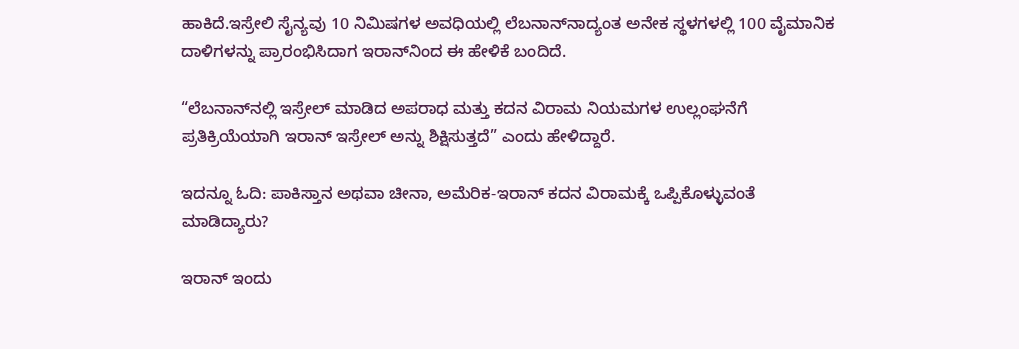ಹಾಕಿದೆ.ಇಸ್ರೇಲಿ ಸೈನ್ಯವು 10 ನಿಮಿಷಗಳ ಅವಧಿಯಲ್ಲಿ ಲೆಬನಾನ್‌ನಾದ್ಯಂತ ಅನೇಕ ಸ್ಥಳಗಳಲ್ಲಿ 100 ವೈಮಾನಿಕ ದಾಳಿಗಳನ್ನು ಪ್ರಾರಂಭಿಸಿದಾಗ ಇರಾನ್‌ನಿಂದ ಈ ಹೇಳಿಕೆ ಬಂದಿದೆ.

“ಲೆಬನಾನ್‌ನಲ್ಲಿ ಇಸ್ರೇಲ್ ಮಾಡಿದ ಅಪರಾಧ ಮತ್ತು ಕದನ ವಿರಾಮ ನಿಯಮಗಳ ಉಲ್ಲಂಘನೆಗೆ ಪ್ರತಿಕ್ರಿಯೆಯಾಗಿ ಇರಾನ್ ಇಸ್ರೇಲ್ ಅನ್ನು ಶಿಕ್ಷಿಸುತ್ತದೆ” ಎಂದು ಹೇಳಿದ್ದಾರೆ.

ಇದನ್ನೂ ಓದಿ: ಪಾಕಿಸ್ತಾನ ಅಥವಾ ಚೀನಾ, ಅಮೆರಿಕ-ಇರಾನ್ ಕದನ ವಿರಾಮಕ್ಕೆ ಒಪ್ಪಿಕೊಳ್ಳುವಂತೆ ಮಾಡಿದ್ಯಾರು?

ಇರಾನ್ ಇಂದು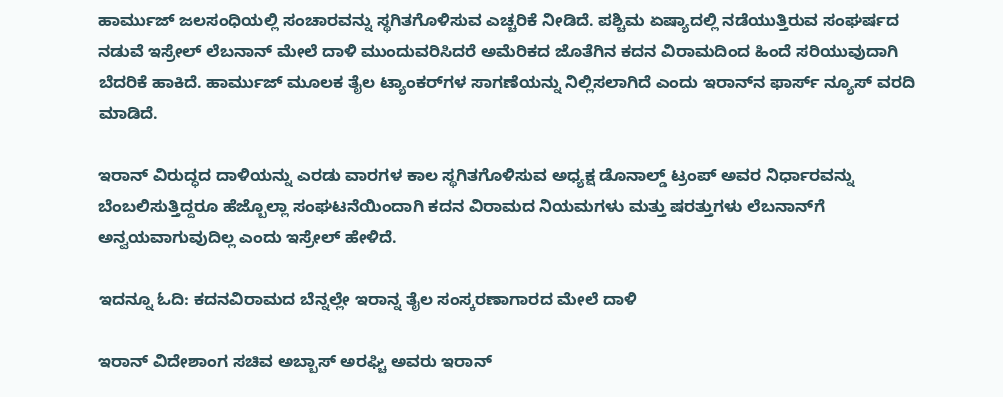ಹಾರ್ಮುಜ್ ಜಲಸಂಧಿಯಲ್ಲಿ ಸಂಚಾರವನ್ನು ಸ್ಥಗಿತಗೊಳಿಸುವ ಎಚ್ಚರಿಕೆ ನೀಡಿದೆ. ಪಶ್ಚಿಮ ಏಷ್ಯಾದಲ್ಲಿ ನಡೆಯುತ್ತಿರುವ ಸಂಘರ್ಷದ ನಡುವೆ ಇಸ್ರೇಲ್ ಲೆಬನಾನ್ ಮೇಲೆ ದಾಳಿ ಮುಂದುವರಿಸಿದರೆ ಅಮೆರಿಕದ ಜೊತೆಗಿನ ಕದನ ವಿರಾಮದಿಂದ ಹಿಂದೆ ಸರಿಯುವುದಾಗಿ ಬೆದರಿಕೆ ಹಾಕಿದೆ. ಹಾರ್ಮುಜ್ ಮೂಲಕ ತೈಲ ಟ್ಯಾಂಕರ್‌ಗಳ ಸಾಗಣೆಯನ್ನು ನಿಲ್ಲಿಸಲಾಗಿದೆ ಎಂದು ಇರಾನ್‌ನ ಫಾರ್ಸ್ ನ್ಯೂಸ್ ವರದಿ ಮಾಡಿದೆ.

ಇರಾನ್ ವಿರುದ್ಧದ ದಾಳಿಯನ್ನು ಎರಡು ವಾರಗಳ ಕಾಲ ಸ್ಥಗಿತಗೊಳಿಸುವ ಅಧ್ಯಕ್ಷ ಡೊನಾಲ್ಡ್ ಟ್ರಂಪ್ ಅವರ ನಿರ್ಧಾರವನ್ನು ಬೆಂಬಲಿಸುತ್ತಿದ್ದರೂ ಹೆಜ್ಬೊಲ್ಲಾ ಸಂಘಟನೆಯಿಂದಾಗಿ ಕದನ ವಿರಾಮದ ನಿಯಮಗಳು ಮತ್ತು ಷರತ್ತುಗಳು ಲೆಬನಾನ್‌ಗೆ ಅನ್ವಯವಾಗುವುದಿಲ್ಲ ಎಂದು ಇಸ್ರೇಲ್ ಹೇಳಿದೆ.

ಇದನ್ನೂ ಓದಿ: ಕದನವಿರಾಮದ ಬೆನ್ನಲ್ಲೇ ಇರಾನ್ನ ತೈಲ ಸಂಸ್ಕರಣಾಗಾರದ ಮೇಲೆ ದಾಳಿ

ಇರಾನ್ ವಿದೇಶಾಂಗ ಸಚಿವ ಅಬ್ಬಾಸ್ ಅರಘ್ಚಿ ಅವರು ಇರಾನ್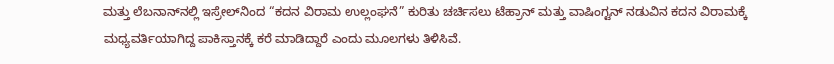ಮತ್ತು ಲೆಬನಾನ್‌ನಲ್ಲಿ ಇಸ್ರೇಲ್‌ನಿಂದ “ಕದನ ವಿರಾಮ ಉಲ್ಲಂಘನೆ” ಕುರಿತು ಚರ್ಚಿಸಲು ಟೆಹ್ರಾನ್ ಮತ್ತು ವಾಷಿಂಗ್ಟನ್ ನಡುವಿನ ಕದನ ವಿರಾಮಕ್ಕೆ ಮಧ್ಯವರ್ತಿಯಾಗಿದ್ದ ಪಾಕಿಸ್ತಾನಕ್ಕೆ ಕರೆ ಮಾಡಿದ್ದಾರೆ ಎಂದು ಮೂಲಗಳು ತಿಳಿಸಿವೆ.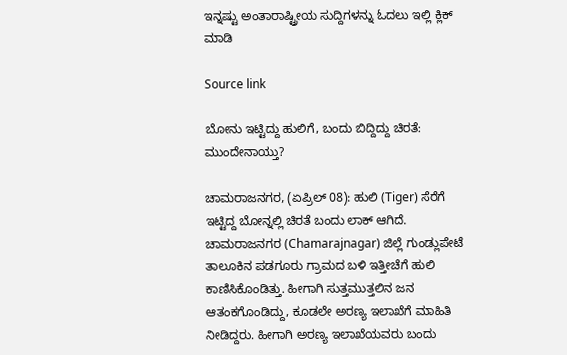ಇನ್ನಷ್ಟು ಅಂತಾರಾಷ್ಟ್ರೀಯ ಸುದ್ದಿಗಳನ್ನು ಓದಲು ಇಲ್ಲಿ ಕ್ಲಿಕ್ ಮಾಡಿ

Source link

ಬೋನು ಇಟ್ಟಿದ್ದು ಹುಲಿಗೆ, ಬಂದು ಬಿದ್ದಿದ್ದು ಚಿರತೆ: ಮುಂದೇನಾಯ್ತು?

ಚಾಮರಾಜನಗರ, (ಏಪ್ರಿಲ್ 08): ಹುಲಿ (Tiger) ಸೆರೆಗೆ ಇಟ್ಟಿದ್ದ ಬೋನ್ನಲ್ಲಿ ಚಿರತೆ ಬಂದು ಲಾಕ್ ಆಗಿದೆ. ಚಾಮರಾಜನಗರ (Chamarajnagar) ಜಿಲ್ಲೆ ಗುಂಡ್ಲುಪೇಟೆ ತಾಲೂಕಿನ ಪಡಗೂರು ಗ್ರಾಮದ ಬಳಿ ಇತ್ತೀಚೆಗೆ ಹುಲಿ ಕಾಣಿಸಿಕೊಂಡಿತ್ತು. ಹೀಗಾಗಿ ಸುತ್ತಮುತ್ತಲಿನ ಜನ ಆತಂಕಗೊಂಡಿದ್ದು, ಕೂಡಲೇ ಅರಣ್ಯ ಇಲಾಖೆಗೆ ಮಾಹಿತಿ ನೀಡಿದ್ದರು. ಹೀಗಾಗಿ ಅರಣ್ಯ ಇಲಾಖೆಯವರು ಬಂದು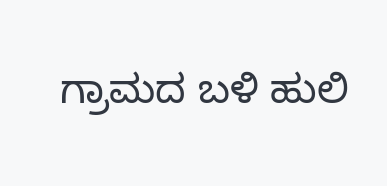ಗ್ರಾಮದ ಬಳಿ ಹುಲಿ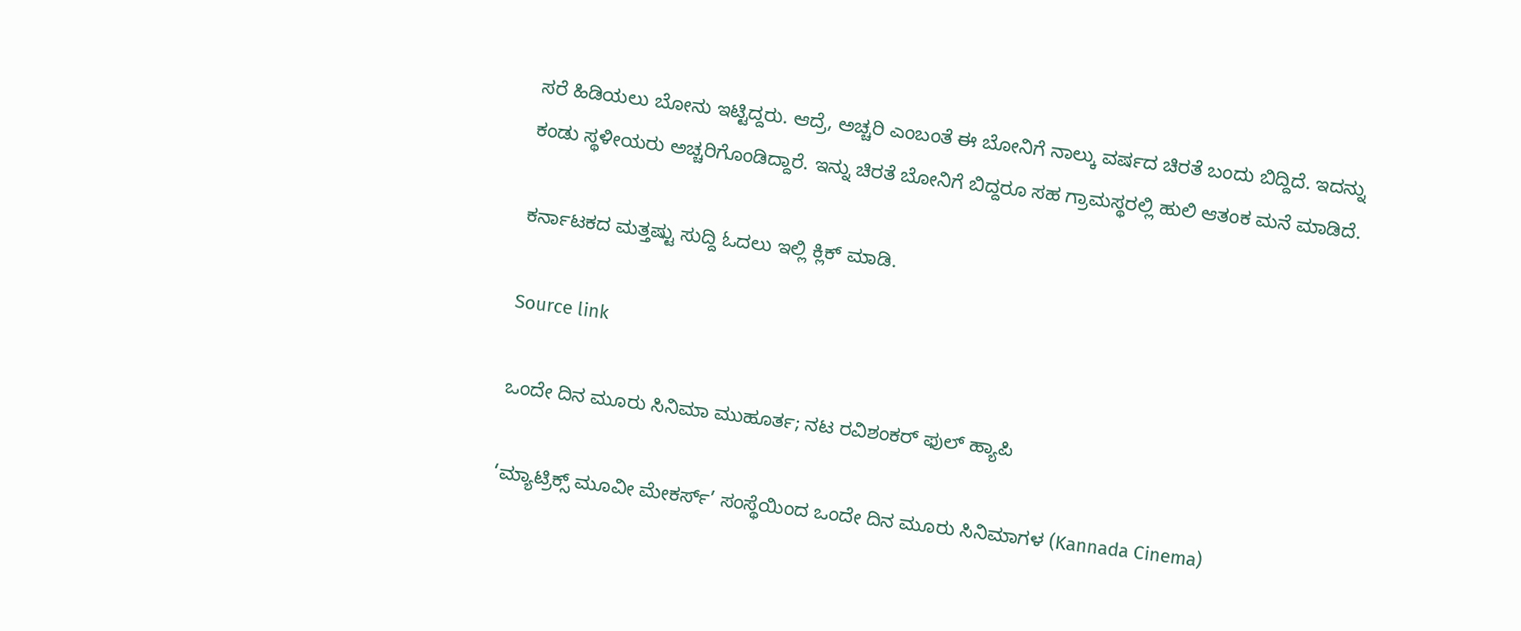ಸರೆ ಹಿಡಿಯಲು ಬೋನು ಇಟ್ಟಿದ್ದರು. ಆದ್ರೆ, ಅಚ್ಚರಿ ಎಂಬಂತೆ ಈ ಬೋನಿಗೆ ನಾಲ್ಕು ವರ್ಷದ ಚಿರತೆ ಬಂದು ಬಿದ್ದಿದೆ. ಇದನ್ನು ಕಂಡು ಸ್ಥಳೀಯರು ಅಚ್ಚರಿಗೊಂಡಿದ್ದಾರೆ. ಇನ್ನು ಚಿರತೆ ಬೋನಿಗೆ ಬಿದ್ದರೂ ಸಹ ಗ್ರಾಮಸ್ಥರಲ್ಲಿ ಹುಲಿ ಆತಂಕ ಮನೆ ಮಾಡಿದೆ.

ಕರ್ನಾಟಕದ ಮತ್ತಷ್ಟು ಸುದ್ದಿ ಓದಲು ಇಲ್ಲಿ ಕ್ಲಿಕ್ ಮಾಡಿ.

Source link

ಒಂದೇ ದಿನ ಮೂರು ಸಿನಿಮಾ ಮುಹೂರ್ತ; ನಟ ರವಿಶಂಕರ್ ಫುಲ್ ಹ್ಯಾಪಿ

‘ಮ್ಯಾಟ್ರಿಕ್ಸ್ ಮೂವೀ ಮೇಕರ್ಸ್’ ಸಂಸ್ಥೆಯಿಂದ ಒಂದೇ ದಿನ ಮೂರು ಸಿನಿಮಾಗಳ (Kannada Cinema)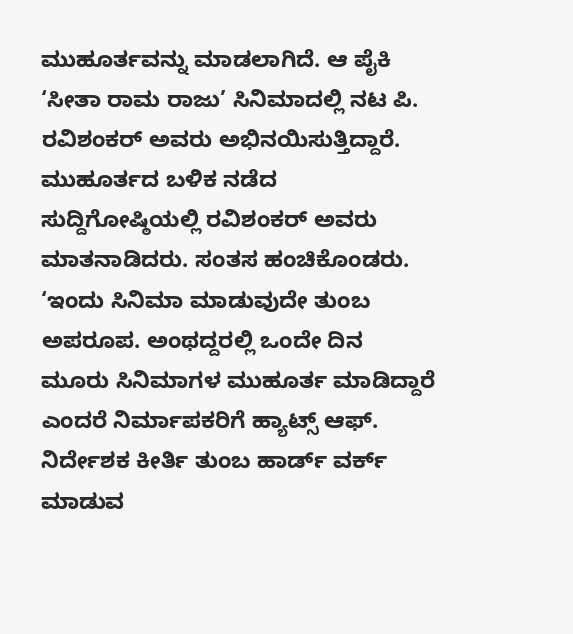ಮುಹೂರ್ತವನ್ನು ಮಾಡಲಾಗಿದೆ. ಆ ಪೈಕಿ ‘ಸೀತಾ ರಾಮ ರಾಜು’ ಸಿನಿಮಾದಲ್ಲಿ ನಟ ಪಿ. ರವಿಶಂಕರ್ ಅವರು ಅಭಿನಯಿಸುತ್ತಿದ್ದಾರೆ. ಮುಹೂರ್ತದ ಬಳಿಕ ನಡೆದ ಸುದ್ದಿಗೋಷ್ಠಿಯಲ್ಲಿ ರವಿಶಂಕರ್ ಅವರು ಮಾತನಾಡಿದರು. ಸಂತಸ ಹಂಚಿಕೊಂಡರು. ‘ಇಂದು ಸಿನಿಮಾ ಮಾಡುವುದೇ ತುಂಬ ಅಪರೂಪ. ಅಂಥದ್ದರಲ್ಲಿ ಒಂದೇ ದಿನ ಮೂರು ಸಿನಿಮಾಗಳ ಮುಹೂರ್ತ ಮಾಡಿದ್ದಾರೆ ಎಂದರೆ ನಿರ್ಮಾಪಕರಿಗೆ ಹ್ಯಾಟ್ಸ್ ಆಫ್. ನಿರ್ದೇಶಕ ಕೀರ್ತಿ ತುಂಬ ಹಾರ್ಡ್ ವರ್ಕ್ ಮಾಡುವ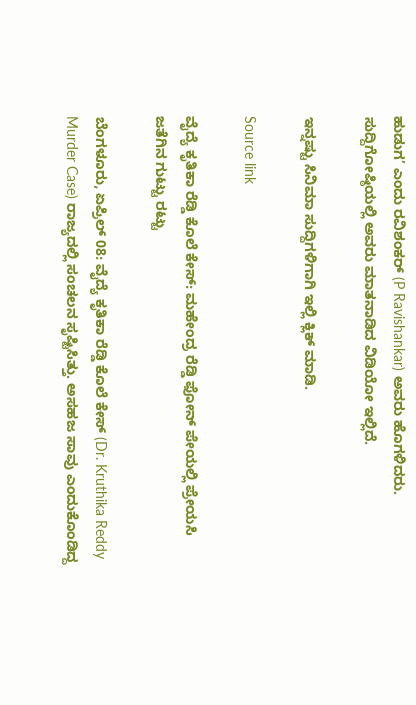ಹುಡುಗ’ ಎಂದು ರವಿಶಂಕರ್ (P Ravishankar) ಅವರು ಹೊಗಳಿದರು. ಸುದ್ದಿಗೋಷ್ಠಿಯಲ್ಲಿ ಅವರು ಮಾತನಾಡಿದ ವಿಡಿಯೋ ಇಲ್ಲಿದೆ.

ಇನ್ನಷ್ಟು ಸಿನಿಮಾ ಸುದ್ದಿಗಳಿಗಾಗಿ ಇಲ್ಲಿ ಕ್ಲಿಕ್ ಮಾಡಿ.

Source link

ವೈದ್ಯೆ ಕೃತಿಕಾ ರೆಡ್ಡಿ ಕೊಲೆ ಕೇಸ್: ಮಹೇಂದ್ರ ರೆಡ್ಡಿ ಫೋನ್ ಪೇಯಲ್ಲಿ ಪ್ರೇಯಸಿ ಜತೆಗಿನ ಗುಟ್ಟು ರಟ್ಟು

ಬೆಂಗಳೂರು, ಏಪ್ರಿಲ್ 08: ವೈದ್ಯೆ ಕೃತಿಕಾ ರೆಡ್ಡಿ ಕೊಲೆ ಕೇಸ್ (Dr. Kruthika Reddy Murder Case) ರಾಜ್ಯದಲ್ಲಿ ಸಂಚಲನ ಸೃಷ್ಟಿಸಿತ್ತು. ಅಸಹಜ ಸಾವು ಎಂದುಕೊಂಡಿದ್ದ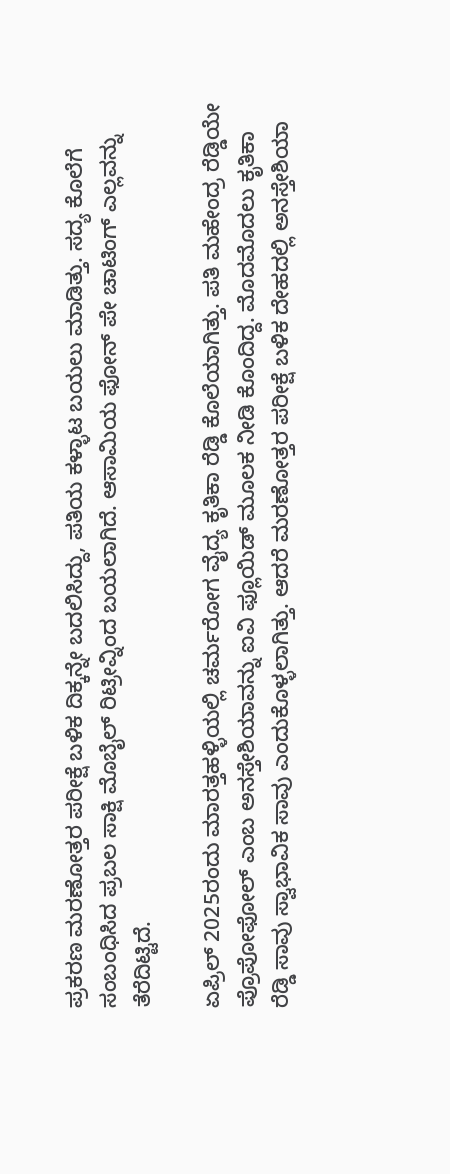ಪ್ರಕರಣ ಮರಣೋತ್ತರ ಪರೀಕ್ಷೆ ಬಳಿಕ ದಿಕ್ಕನ್ನೇ ಬದಲಿಸಿದ್ದು, ಪತಿಯ ಕಳ್ಳಾಟ ಬಯಲು ಮಾಡಿತ್ತು‌. ಸದ್ಯ ಕೊಲೆಗೆ ಸಂಬಂಧಿಸಿದ ಪ್ರಬಲ ಸಾಕ್ಷಿ ಮೊಬೈಲ್ ರಿಟ್ರೀವ್ನಿಂದ ಬಯಲಾಗಿದೆ. ಆಸಾಮಿಯ ಫೋನ್ ಪೇ ಚಾಟಿಂಗ್ ಎಲ್ಲವನ್ನು ತೆರೆದಿಟ್ಟಿದೆ.

ಏಪ್ರಿಲ್ 2025ರಂದು ಮಾರತ್ತಹಳ್ಳಿಯಲ್ಲಿ ಚರ್ಮರೋಗ ವೈದ್ಯ ಕೃತಿಕಾ ರೆಡ್ಡಿ ಕೊಲೆಯಾಗಿತ್ತು. ಪತಿ ಮಹೇಂದ್ರ ರೆಡ್ಡಿಯೇ ಪ್ರೊಪೋಫೋಲ್ ಎಂಬ ಅನಸ್ತೇಶಿಯಾವನ್ನು ಐವಿ ಫ್ಲೂಯಿಡ್ ಮೂಲಕ ನೀಡಿ ಕೊಂದಿದ್ದ. ಮೊದಮೊದಲು ಕೃತಿಕಾ ರೆಡ್ಡಿ ಸಾವು ಸ್ವಾಭಾವಿಕ ಸಾವು ಎಂದುಕೊಳ್ಳಲಾಗಿತ್ತು. ಆದರೆ ಮರಣೋತ್ತರ ಪರೀಕ್ಷೆ ಬಳಿಕ ದೇಹದಲ್ಲಿ ಅನಸ್ತೇಶಿಯಾ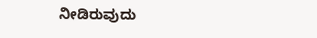ನೀಡಿರುವುದು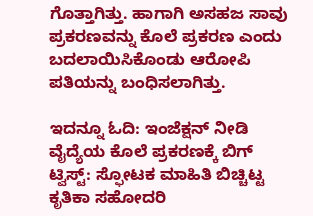ಗೊತ್ತಾಗಿತ್ತು. ಹಾಗಾಗಿ ಅಸಹಜ ಸಾವು ಪ್ರಕರಣವನ್ನು ಕೊಲೆ ಪ್ರಕರಣ ಎಂದು ಬದಲಾಯಿಸಿಕೊಂಡು ಆರೋಪಿ ಪತಿಯನ್ನು ಬಂಧಿಸಲಾಗಿತ್ತು.

ಇದನ್ನೂ ಓದಿ: ಇಂಜೆಕ್ಷನ್ ನೀಡಿ ವೈದ್ಯೆಯ ಕೊಲೆ ಪ್ರಕರಣಕ್ಕೆ ಬಿಗ್ ಟ್ವಿಸ್ಟ್: ಸ್ಫೋಟಕ ಮಾಹಿತಿ ಬಿಚ್ಚಿಟ್ಟ ಕೃತಿಕಾ ಸಹೋದರಿ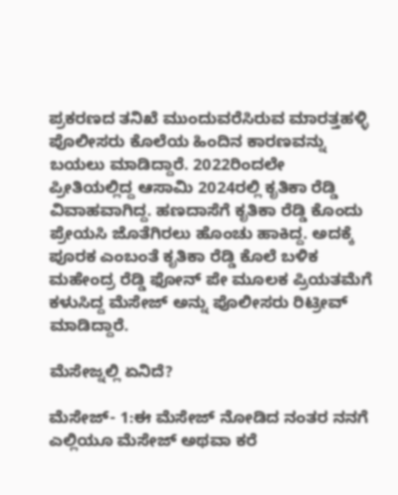ಪ್ರಕರಣದ ತನಿಖೆ ಮುಂದುವರೆಸಿರುವ ಮಾರತ್ತಹಳ್ಳಿ ಪೊಲೀಸರು ಕೊಲೆಯ ಹಿಂದಿನ ಕಾರಣವನ್ನು ಬಯಲು ಮಾಡಿದ್ದಾರೆ. 2022ರಿಂದಲೇ ಪ್ರೀತಿಯಲ್ಲಿದ್ದ ಆಸಾಮಿ 2024ರಲ್ಲಿ ಕೃತಿಕಾ ರೆಡ್ಡಿ ವಿವಾಹವಾಗಿದ್ದ. ಹಣದಾಸೆಗೆ ಕೃತಿಕಾ ರೆಡ್ಡಿ ಕೊಂದು ಪ್ರೇಯಸಿ ಜೊತೆಗಿರಲು ಹೊಂಚು ಹಾಕಿದ್ದ. ಅದಕ್ಕೆ ಪೂರಕ ಎಂಬಂತೆ ಕೃತಿಕಾ ರೆಡ್ಡಿ ಕೊಲೆ ಬಳಿಕ ಮಹೇಂದ್ರ ರೆಡ್ಡಿ ಫೋನ್ ಪೇ ಮೂಲಕ ಪ್ರಿಯತಮೆಗೆ ಕಳುಸಿದ್ದ ಮೆಸೇಜ್ ಅನ್ನು ಪೊಲೀಸರು ರಿಟ್ರೀವ್ ಮಾಡಿದ್ದಾರೆ.

ಮೆಸೇಜ್ನಲ್ಲಿ ಏನಿದೆ?

ಮೆಸೇಜ್- 1:ಈ ಮೆಸೇಜ್ ನೋಡಿದ ನಂತರ ನನಗೆ ಎಲ್ಲಿಯೂ ಮೆಸೇಜ್ ಅಥವಾ ಕರೆ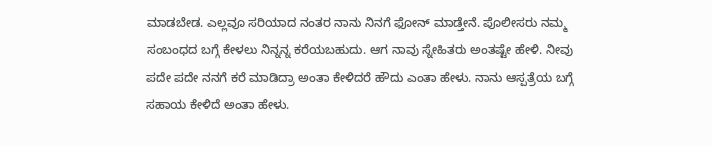ಮಾಡಬೇಡ. ಎಲ್ಲವೂ ಸರಿಯಾದ ನಂತರ ನಾನು ನಿನಗೆ ಫೋನ್ ಮಾಡ್ತೇನೆ. ಪೊಲೀಸರು ನಮ್ಮ ಸಂಬಂಧದ ಬಗ್ಗೆ ಕೇಳಲು ನಿನ್ನನ್ನ ಕರೆಯಬಹುದು. ಆಗ ನಾವು ಸ್ನೇಹಿತರು ಅಂತಷ್ಟೇ ಹೇಳಿ. ನೀವು ಪದೇ ಪದೇ ನನಗೆ ಕರೆ ಮಾಡಿದ್ರಾ ಅಂತಾ ಕೇಳಿದರೆ ಹೌದು ಎಂತಾ ಹೇಳು. ನಾನು ಆಸ್ಪತ್ರೆಯ ಬಗ್ಗೆ ಸಹಾಯ ಕೇಳಿದೆ ಅಂತಾ ಹೇಳು.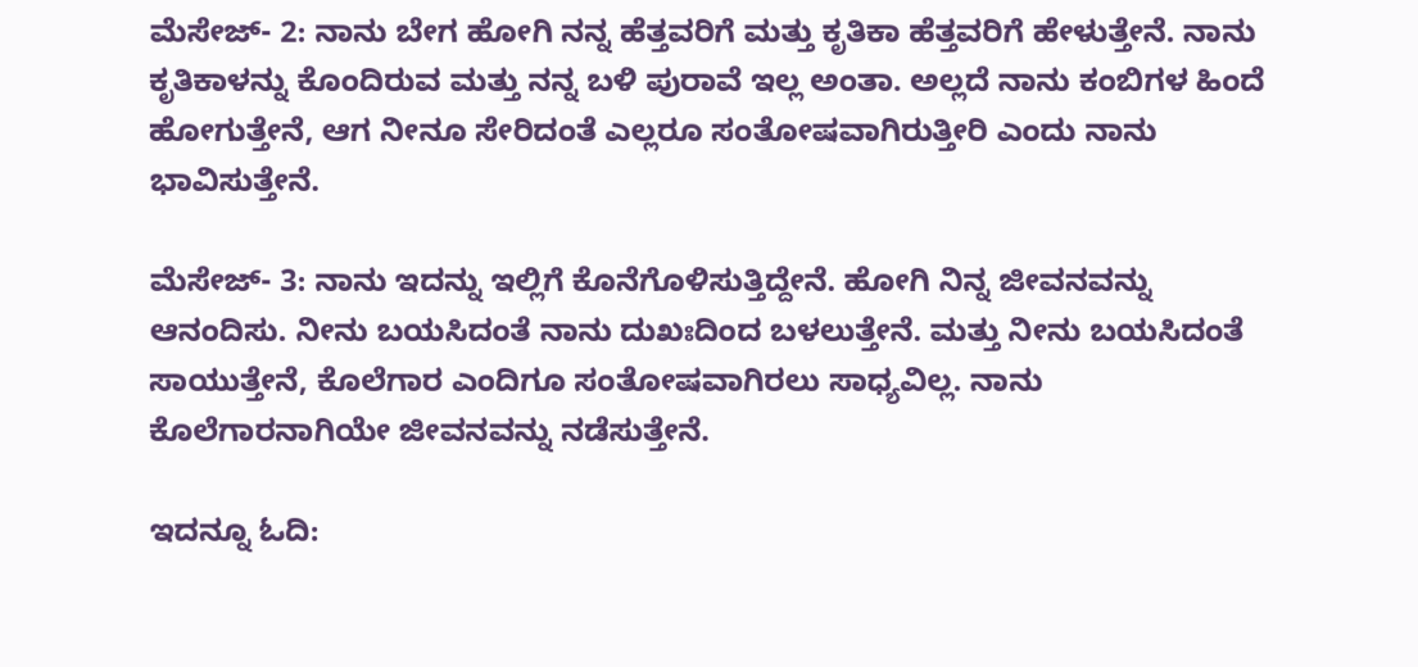ಮೆಸೇಜ್- 2: ನಾನು ಬೇಗ ಹೋಗಿ ನನ್ನ ಹೆತ್ತವರಿಗೆ ಮತ್ತು ಕೃತಿಕಾ ಹೆತ್ತವರಿಗೆ ಹೇಳುತ್ತೇನೆ. ನಾನು ಕೃತಿಕಾಳನ್ನು ಕೊಂದಿರುವ ಮತ್ತು ನನ್ನ ಬಳಿ ಪುರಾವೆ ಇಲ್ಲ ಅಂತಾ. ಅಲ್ಲದೆ ನಾನು ಕಂಬಿಗಳ ಹಿಂದೆ ಹೋಗುತ್ತೇನೆ, ಆಗ ನೀನೂ ಸೇರಿದಂತೆ ಎಲ್ಲರೂ ಸಂತೋಷವಾಗಿರುತ್ತೀರಿ ಎಂದು ನಾನು ಭಾವಿಸುತ್ತೇನೆ.

ಮೆಸೇಜ್- 3: ನಾನು ಇದನ್ನು ಇಲ್ಲಿಗೆ ಕೊನೆಗೊಳಿಸುತ್ತಿದ್ದೇನೆ. ಹೋಗಿ ನಿನ್ನ ಜೀವನವನ್ನು ಆನಂದಿಸು. ನೀನು ಬಯಸಿದಂತೆ ನಾನು ದುಖಃದಿಂದ ಬಳಲುತ್ತೇನೆ. ಮತ್ತು ನೀನು ಬಯಸಿದಂತೆ ಸಾಯುತ್ತೇನೆ, ಕೊಲೆಗಾರ ಎಂದಿಗೂ ಸಂತೋಷವಾಗಿರಲು ಸಾಧ್ಯವಿಲ್ಲ. ನಾನು ಕೊಲೆಗಾರನಾಗಿಯೇ ಜೀವನವನ್ನು ನಡೆಸುತ್ತೇನೆ.

ಇದನ್ನೂ ಓದಿ: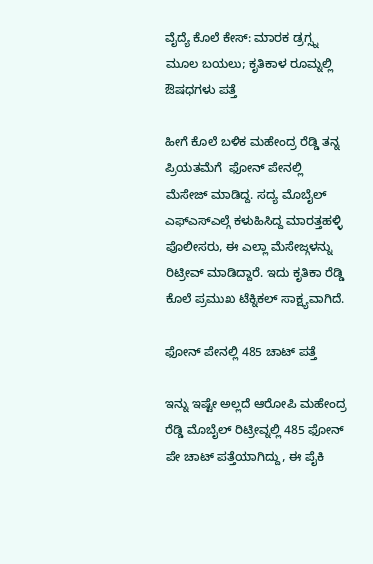ವೈದ್ಯೆ ಕೊಲೆ ಕೇಸ್: ಮಾರಕ ಡ್ರಗ್ಸ್ನ ಮೂಲ ಬಯಲು; ಕೃತಿಕಾಳ ರೂಮ್ನಲ್ಲಿ ಔಷಧಗಳು ಪತ್ತೆ

ಹೀಗೆ ಕೊಲೆ ಬಳಿಕ ಮಹೇಂದ್ರ ರೆಡ್ಡಿ ತನ್ನ ಪ್ರಿಯತಮೆಗೆ  ಫೋನ್ ಪೇನಲ್ಲಿ ಮೆಸೇಜ್ ಮಾಡಿದ್ದ. ಸದ್ಯ ಮೊಬೈಲ್ ಎಫ್ಎಸ್ಎಲ್ಗೆ ಕಳುಹಿಸಿದ್ದ ಮಾರತ್ತಹಳ್ಳಿ ಪೊಲೀಸರು, ಈ ಎಲ್ಲಾ ಮೆಸೇಜ್ಗಳನ್ನು ರಿಟ್ರೀವ್ ಮಾಡಿದ್ದಾರೆ. ಇದು ಕೃತಿಕಾ ರೆಡ್ಡಿ ಕೊಲೆ ಪ್ರಮುಖ ಟೆಕ್ನಿಕಲ್ ಸಾಕ್ಷ್ಯವಾಗಿದೆ.

ಫೋನ್ ಪೇನಲ್ಲಿ 485 ಚಾಟ್ ಪತ್ತೆ

ಇನ್ನು ಇಷ್ಟೇ ಅಲ್ಲದೆ ಆರೋಪಿ ಮಹೇಂದ್ರ ರೆಡ್ಡಿ ಮೊಬೈಲ್ ರಿಟ್ರೀವ್ನಲ್ಲಿ 485 ಫೋನ್ ಪೇ ಚಾಟ್ ಪತ್ತೆಯಾಗಿದ್ದು, ಈ ಪೈಕಿ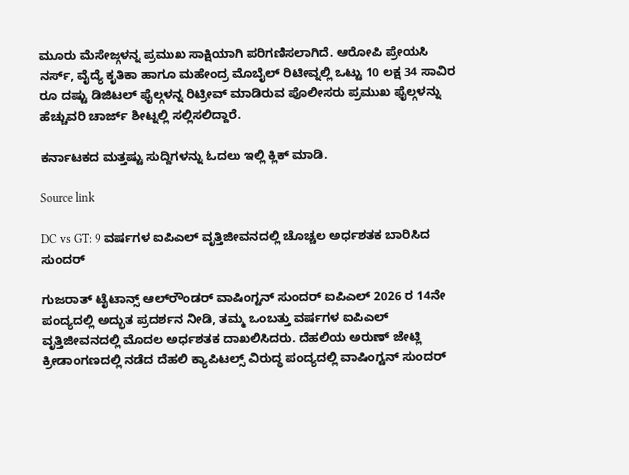ಮೂರು ಮೆಸೇಜ್ಗಳನ್ನ ಪ್ರಮುಖ ಸಾಕ್ಷಿಯಾಗಿ ಪರಿಗಣಿಸಲಾಗಿದೆ. ಆರೋಪಿ ಪ್ರೇಯಸಿ ನರ್ಸ್, ವೈದ್ಯೆ ಕೃತಿಕಾ ಹಾಗೂ ಮಹೇಂದ್ರ ಮೊಬೈಲ್ ರಿಟೀವ್ನಲ್ಲಿ ಒಟ್ಟು 10 ಲಕ್ಷ 34 ಸಾವಿರ ರೂ ದಷ್ಟು ಡಿಜಿಟಲ್ ಫೈಲ್ಗಳನ್ನ ರಿಟ್ರೀವ್ ಮಾಡಿರುವ ಪೊಲೀಸರು ಪ್ರಮುಖ ಫೈಲ್ಗಳನ್ನು ಹೆಚ್ಚುವರಿ‌ ಚಾರ್ಜ್ ಶೀಟ್ನಲ್ಲಿ ಸಲ್ಲಿಸಲಿದ್ದಾರೆ.

ಕರ್ನಾಟಕದ ಮತ್ತಷ್ಟು ಸುದ್ದಿಗಳನ್ನು ಓದಲು ಇಲ್ಲಿ ಕ್ಲಿಕ್ ಮಾಡಿ.

Source link

DC vs GT: 9 ವರ್ಷಗಳ ಐಪಿಎಲ್ ವೃತ್ತಿಜೀವನದಲ್ಲಿ ಚೊಚ್ಚಲ ಅರ್ಧಶತಕ ಬಾರಿಸಿದ ಸುಂದರ್

ಗುಜರಾತ್ ಟೈಟಾನ್ಸ್ ಆಲ್‌ರೌಂಡರ್ ವಾಷಿಂಗ್ಟನ್ ಸುಂದರ್ ಐಪಿಎಲ್ 2026 ರ 14ನೇ ಪಂದ್ಯದಲ್ಲಿ ಅದ್ಭುತ ಪ್ರದರ್ಶನ ನೀಡಿ, ತಮ್ಮ ಒಂಬತ್ತು ವರ್ಷಗಳ ಐಪಿಎಲ್ ವೃತ್ತಿಜೀವನದಲ್ಲಿ ಮೊದಲ ಅರ್ಧಶತಕ ದಾಖಲಿಸಿದರು. ದೆಹಲಿಯ ಅರುಣ್ ಜೇಟ್ಲಿ ಕ್ರೀಡಾಂಗಣದಲ್ಲಿ ನಡೆದ ದೆಹಲಿ ಕ್ಯಾಪಿಟಲ್ಸ್ ವಿರುದ್ಧ ಪಂದ್ಯದಲ್ಲಿ ವಾಷಿಂಗ್ಟನ್ ಸುಂದರ್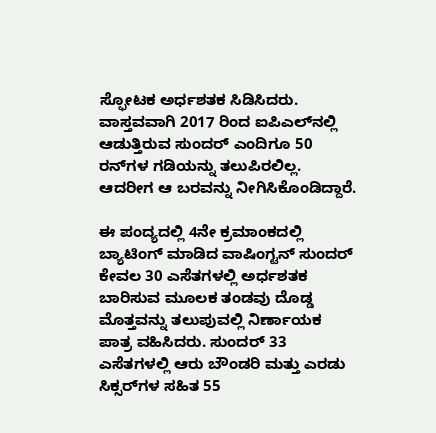ಸ್ಫೋಟಕ ಅರ್ಧಶತಕ ಸಿಡಿಸಿದರು. ವಾಸ್ತವವಾಗಿ 2017 ರಿಂದ ಐಪಿಎಲ್‌ನಲ್ಲಿ ಆಡುತ್ತಿರುವ ಸುಂದರ್ ಎಂದಿಗೂ 50 ರನ್‌ಗಳ ಗಡಿಯನ್ನು ತಲುಪಿರಲಿಲ್ಲ. ಆದರೀಗ ಆ ಬರವನ್ನು ನೀಗಿಸಿಕೊಂಡಿದ್ದಾರೆ.

ಈ ಪಂದ್ಯದಲ್ಲಿ 4ನೇ ಕ್ರಮಾಂಕದಲ್ಲಿ ಬ್ಯಾಟಿಂಗ್ ಮಾಡಿದ ವಾಷಿಂಗ್ಟನ್ ಸುಂದರ್ ಕೇವಲ 30 ಎಸೆತಗಳಲ್ಲಿ ಅರ್ಧಶತಕ ಬಾರಿಸುವ ಮೂಲಕ ತಂಡವು ದೊಡ್ಡ ಮೊತ್ತವನ್ನು ತಲುಪುವಲ್ಲಿ ನಿರ್ಣಾಯಕ ಪಾತ್ರ ವಹಿಸಿದರು. ಸುಂದರ್ 33 ಎಸೆತಗಳಲ್ಲಿ ಆರು ಬೌಂಡರಿ ಮತ್ತು ಎರಡು ಸಿಕ್ಸರ್‌ಗಳ ಸಹಿತ 55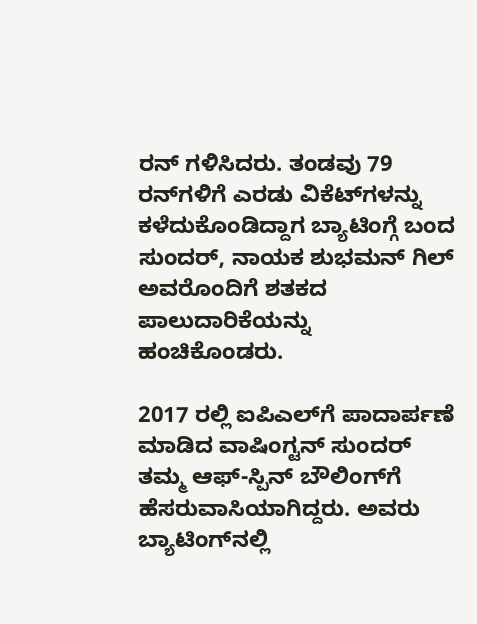ರನ್ ಗಳಿಸಿದರು. ತಂಡವು 79 ರನ್‌ಗಳಿಗೆ ಎರಡು ವಿಕೆಟ್‌ಗಳನ್ನು ಕಳೆದುಕೊಂಡಿದ್ದಾಗ ಬ್ಯಾಟಿಂಗ್ಗೆ ಬಂದ ಸುಂದರ್, ನಾಯಕ ಶುಭಮನ್ ಗಿಲ್ ಅವರೊಂದಿಗೆ ಶತಕದ ಪಾಲುದಾರಿಕೆಯನ್ನು ಹಂಚಿಕೊಂಡರು.

2017 ರಲ್ಲಿ ಐಪಿಎಲ್‌ಗೆ ಪಾದಾರ್ಪಣೆ ಮಾಡಿದ ವಾಷಿಂಗ್ಟನ್ ಸುಂದರ್ ತಮ್ಮ ಆಫ್-ಸ್ಪಿನ್ ಬೌಲಿಂಗ್‌ಗೆ ಹೆಸರುವಾಸಿಯಾಗಿದ್ದರು. ಅವರು ಬ್ಯಾಟಿಂಗ್‌ನಲ್ಲಿ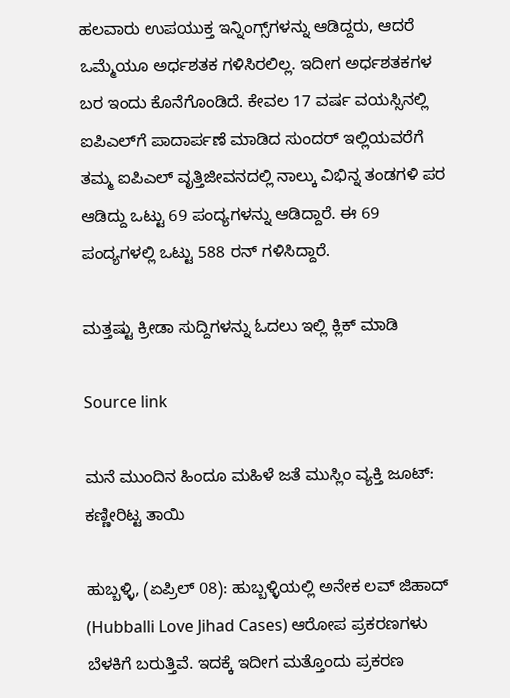ಹಲವಾರು ಉಪಯುಕ್ತ ಇನ್ನಿಂಗ್ಸ್‌ಗಳನ್ನು ಆಡಿದ್ದರು, ಆದರೆ ಒಮ್ಮೆಯೂ ಅರ್ಧಶತಕ ಗಳಿಸಿರಲಿಲ್ಲ. ಇದೀಗ ಅರ್ಧಶತಕಗಳ ಬರ ಇಂದು ಕೊನೆಗೊಂಡಿದೆ. ಕೇವಲ 17 ವರ್ಷ ವಯಸ್ಸಿನಲ್ಲಿ ಐಪಿಎಲ್‌ಗೆ ಪಾದಾರ್ಪಣೆ ಮಾಡಿದ ಸುಂದರ್ ಇಲ್ಲಿಯವರೆಗೆ ತಮ್ಮ ಐಪಿಎಲ್ ವೃತ್ತಿಜೀವನದಲ್ಲಿ ನಾಲ್ಕು ವಿಭಿನ್ನ ತಂಡಗಳಿ ಪರ ಆಡಿದ್ದು ಒಟ್ಟು 69 ಪಂದ್ಯಗಳನ್ನು ಆಡಿದ್ದಾರೆ. ಈ 69 ಪಂದ್ಯಗಳಲ್ಲಿ ಒಟ್ಟು 588 ರನ್ ಗಳಿಸಿದ್ದಾರೆ.

ಮತ್ತಷ್ಟು ಕ್ರೀಡಾ ಸುದ್ದಿಗಳನ್ನು ಓದಲು ಇಲ್ಲಿ ಕ್ಲಿಕ್ ಮಾಡಿ

Source link

ಮನೆ ಮುಂದಿನ ಹಿಂದೂ ಮಹಿಳೆ ಜತೆ ಮುಸ್ಲಿಂ ವ್ಯಕ್ತಿ ಜೂಟ್: ಕಣ್ಣೀರಿಟ್ಟ ತಾಯಿ

ಹುಬ್ಬಳ್ಳಿ, (ಏಪ್ರಿಲ್ 08): ಹುಬ್ಬಳ್ಳಿಯಲ್ಲಿ ಅನೇಕ ಲವ್ ಜಿಹಾದ್ (Hubballi Love Jihad Cases) ಆರೋಪ ಪ್ರಕರಣಗಳು ಬೆಳಕಿಗೆ ಬರುತ್ತಿವೆ. ಇದಕ್ಕೆ ಇದೀಗ ಮತ್ತೊಂದು ಪ್ರಕರಣ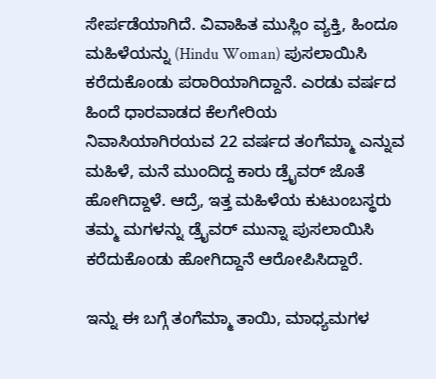ಸೇರ್ಪಡೆಯಾಗಿದೆ. ವಿವಾಹಿತ ಮುಸ್ಲಿಂ ವ್ಯಕ್ತಿ, ಹಿಂದೂ ಮಹಿಳೆಯನ್ನು (Hindu Woman) ಪುಸಲಾಯಿಸಿ ಕರೆದುಕೊಂಡು ಪರಾರಿಯಾಗಿದ್ದಾನೆ. ಎರಡು ವರ್ಷದ ಹಿಂದೆ ಧಾರವಾಡದ ಕೆಲಗೇರಿಯ ನಿವಾಸಿಯಾಗಿರಯವ 22 ವರ್ಷದ ತಂಗೆಮ್ಮಾ ಎನ್ನುವ ಮಹಿಳೆ, ಮನೆ ಮುಂದಿದ್ದ ಕಾರು ಡ್ರೈವರ್ ಜೊತೆ ಹೋಗಿದ್ದಾಳೆ. ಆದ್ರೆ, ಇತ್ತ ಮಹಿಳೆಯ ಕುಟುಂಬಸ್ಥರು ತಮ್ಮ ಮಗಳನ್ನು ಡ್ರೈವರ್ ಮುನ್ನಾ ಪುಸಲಾಯಿಸಿ ಕರೆದುಕೊಂಡು ಹೋಗಿದ್ದಾನೆ ಆರೋಪಿಸಿದ್ದಾರೆ.

ಇನ್ನು ಈ ಬಗ್ಗೆ ತಂಗೆಮ್ಮಾ ತಾಯಿ, ಮಾಧ್ಯಮಗಳ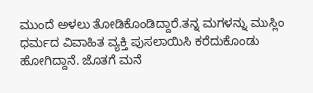ಮುಂದೆ ಅಳಲು ತೋಡಿಕೊಂಡಿದ್ದಾರೆ.ತನ್ನ ಮಗಳನ್ನು ಮುಸ್ಲಿಂ ಧರ್ಮದ ವಿವಾಹಿತ ವ್ಯಕ್ತಿ ಪುಸಲಾಯಿಸಿ ಕರೆದುಕೊಂಡು ಹೋಗಿದ್ದಾನೆ. ಜೊತಗೆ ಮನೆ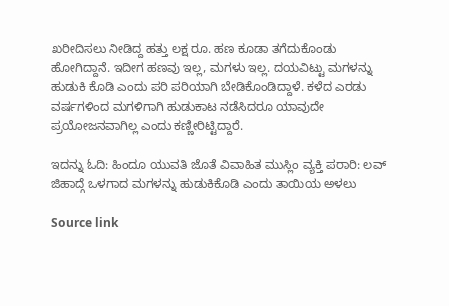ಖರೀದಿಸಲು ನೀಡಿದ್ದ ಹತ್ತು ಲಕ್ಷ ರೂ. ಹಣ ಕೂಡಾ ತಗೆದುಕೊಂಡು ಹೋಗಿದ್ದಾನೆ. ಇದೀಗ ಹಣವು ಇಲ್ಲ, ಮಗಳು ಇಲ್ಲ. ದಯವಿಟ್ಟು ಮಗಳನ್ನು ಹುಡುಕಿ ಕೊಡಿ ಎಂದು ಪರಿ ಪರಿಯಾಗಿ ಬೇಡಿಕೊಂಡಿದ್ದಾಳೆ. ಕಳೆದ ಎರಡು ವರ್ಷಗಳಿಂದ ಮಗಳಿಗಾಗಿ ಹುಡುಕಾಟ ನಡೆಸಿದರೂ ಯಾವುದೇ ಪ್ರಯೋಜನವಾಗಿಲ್ಲ ಎಂದು ಕಣ್ಣೀರಿಟ್ಟಿದ್ದಾರೆ.

ಇದನ್ನು ಓದಿ: ಹಿಂದೂ ಯುವತಿ ಜೊತೆ ವಿವಾಹಿತ ಮುಸ್ಲಿಂ ವ್ಯಕ್ತಿ ಪರಾರಿ: ಲವ್ ಜಿಹಾದ್ಗೆ ಒಳಗಾದ ಮಗಳನ್ನು ಹುಡುಕಿಕೊಡಿ ಎಂದು ತಾಯಿಯ ಅಳಲು

Source link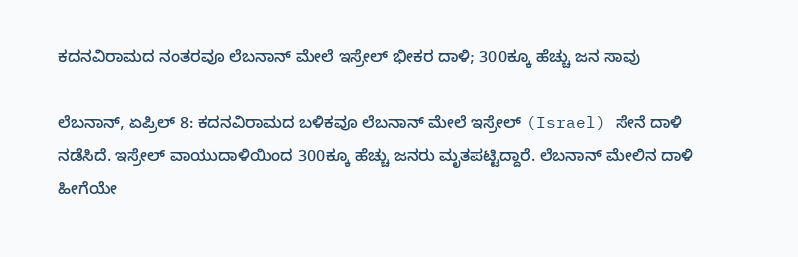ಕದನವಿರಾಮದ ನಂತರವೂ ಲೆಬನಾನ್ ಮೇಲೆ ಇಸ್ರೇಲ್ ಭೀಕರ ದಾಳಿ; 300ಕ್ಕೂ ಹೆಚ್ಚು ಜನ ಸಾವು

ಲೆಬನಾನ್, ಏಪ್ರಿಲ್ 8: ಕದನವಿರಾಮದ ಬಳಿಕವೂ ಲೆಬನಾನ್‌ ಮೇಲೆ ಇಸ್ರೇಲ್ (Israel) ಸೇನೆ ದಾಳಿ ನಡೆಸಿದೆ. ಇಸ್ರೇಲ್‌ ವಾಯುದಾಳಿಯಿಂದ 300ಕ್ಕೂ ಹೆಚ್ಚು ಜನರು ಮೃತಪಟ್ಟಿದ್ದಾರೆ. ಲೆಬನಾನ್‌ ಮೇಲಿನ ದಾಳಿ ಹೀಗೆಯೇ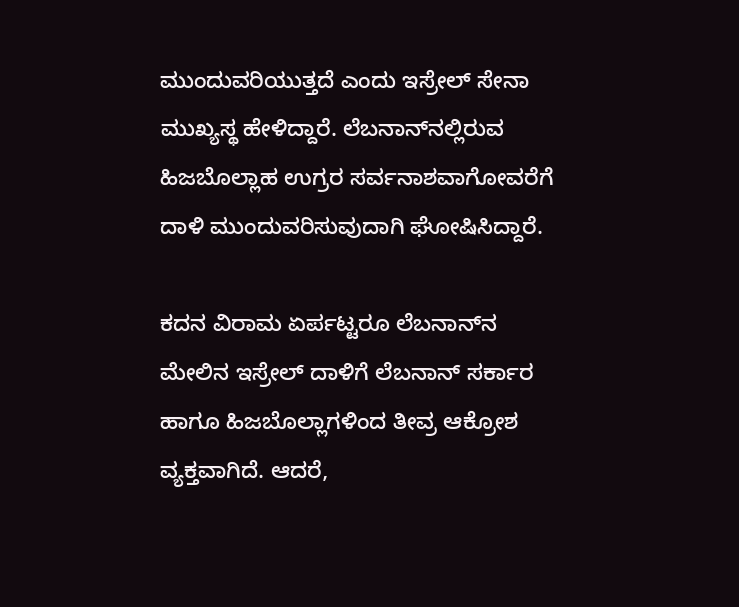ಮುಂದುವರಿಯುತ್ತದೆ ಎಂದು ಇಸ್ರೇಲ್‌ ಸೇನಾ ಮುಖ್ಯಸ್ಥ ಹೇಳಿದ್ದಾರೆ. ಲೆಬನಾನ್‌ನಲ್ಲಿರುವ ಹಿಜಬೊಲ್ಲಾಹ ಉಗ್ರರ ಸರ್ವನಾಶವಾಗೋವರೆಗೆ ದಾಳಿ ಮುಂದುವರಿಸುವುದಾಗಿ ಘೋಷಿಸಿದ್ದಾರೆ.

ಕದನ ವಿರಾಮ ಏರ್ಪಟ್ಟರೂ ಲೆಬನಾನ್‌ನ ಮೇಲಿನ ಇಸ್ರೇಲ್‌ ದಾಳಿಗೆ ಲೆಬನಾನ್‌ ಸರ್ಕಾರ ಹಾಗೂ ಹಿಜಬೊಲ್ಲಾಗಳಿಂದ ತೀವ್ರ ಆಕ್ರೋಶ ವ್ಯಕ್ತವಾಗಿದೆ. ಆದರೆ,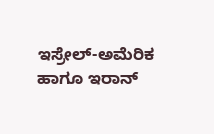ಇಸ್ರೇಲ್‌-ಅಮೆರಿಕ ಹಾಗೂ ಇರಾನ್‌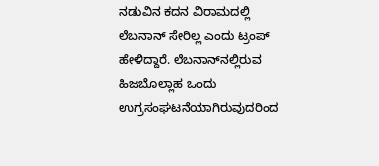ನಡುವಿನ ಕದನ ವಿರಾಮದಲ್ಲಿ ಲೆಬನಾನ್‌ ಸೇರಿಲ್ಲ ಎಂದು ಟ್ರಂಪ್‌ ಹೇಳಿದ್ದಾರೆ. ಲೆಬನಾನ್‌ನಲ್ಲಿರುವ ಹಿಜಬೊಲ್ಲಾಹ ಒಂದು ಉಗ್ರಸಂಘಟನೆಯಾಗಿರುವುದರಿಂದ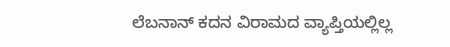ಲೆಬನಾನ್‌ ಕದನ ವಿರಾಮದ ವ್ಯಾಪ್ತಿಯಲ್ಲಿಲ್ಲ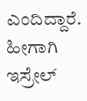ಎಂದಿದ್ದಾರೆ. ಹೀಗಾಗಿ ಇಸ್ರೇಲ್‌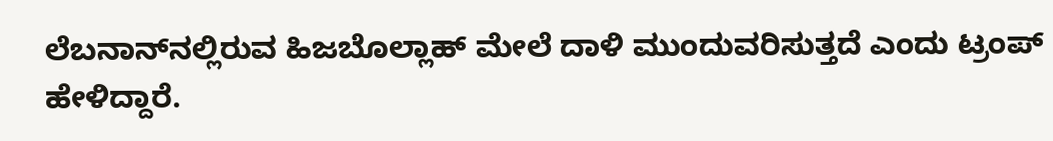ಲೆಬನಾನ್‌ನಲ್ಲಿರುವ ಹಿಜಬೊಲ್ಲಾಹ್‌ ಮೇಲೆ ದಾಳಿ ಮುಂದುವರಿಸುತ್ತದೆ ಎಂದು ಟ್ರಂಪ್‌ ಹೇಳಿದ್ದಾರೆ.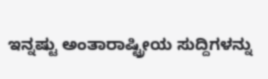ಇನ್ನಷ್ಟು ಅಂತಾರಾಷ್ಟ್ರೀಯ ಸುದ್ದಿಗಳನ್ನು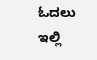ಓದಲು ಇಲ್ಲಿ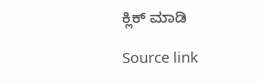ಕ್ಲಿಕ್ ಮಾಡಿ

Source link